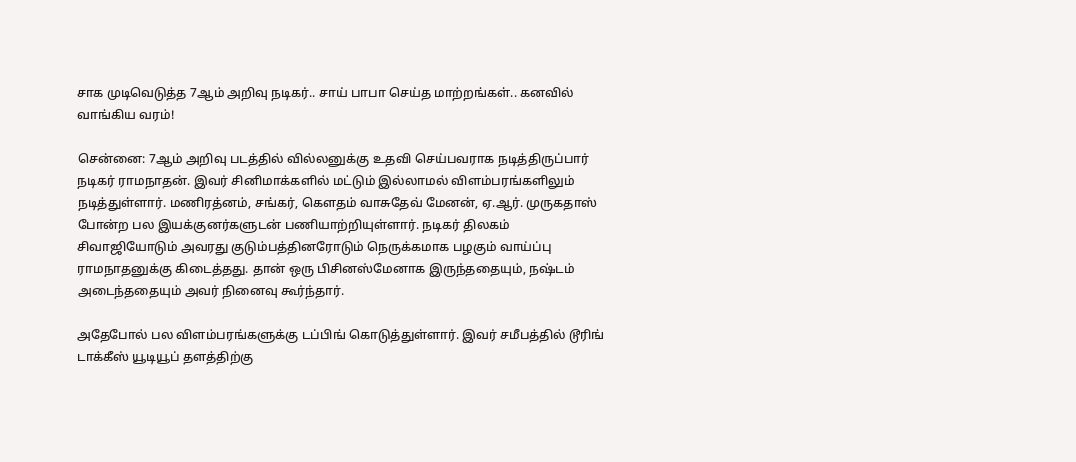சாக முடிவெடுத்த 7ஆம் அறிவு நடிகர்.. சாய் பாபா செய்த மாற்றங்கள்.. கனவில் வாங்கிய வரம்!

சென்னை: 7ஆம் அறிவு படத்தில் வில்லனுக்கு உதவி செய்பவராக நடித்திருப்பார் நடிகர் ராமநாதன். இவர் சினிமாக்களில் மட்டும் இல்லாமல் விளம்பரங்களிலும் நடித்துள்ளார். மணிரத்னம், சங்கர், கௌதம் வாசுதேவ் மேனன், ஏ.ஆர். முருகதாஸ் போன்ற பல இயக்குனர்களுடன் பணியாற்றியுள்ளார். நடிகர் திலகம் சிவாஜியோடும் அவரது குடும்பத்தினரோடும் நெருக்கமாக பழகும் வாய்ப்பு ராமநாதனுக்கு கிடைத்தது. தான் ஒரு பிசினஸ்மேனாக இருந்ததையும், நஷ்டம் அடைந்ததையும் அவர் நினைவு கூர்ந்தார்.

அதேபோல் பல விளம்பரங்களுக்கு டப்பிங் கொடுத்துள்ளார். இவர் சமீபத்தில் டூரிங் டாக்கீஸ் யூடியூப் தளத்திற்கு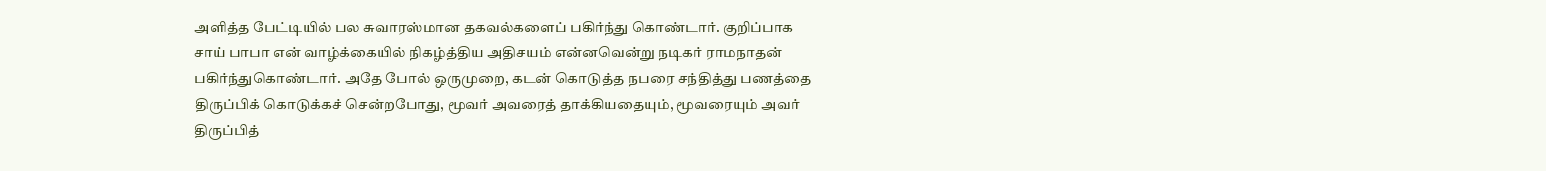அளித்த பேட்டியில் பல சுவாரஸ்மான தகவல்களைப் பகிர்ந்து கொண்டார். குறிப்பாக சாய் பாபா என் வாழ்க்கையில் நிகழ்த்திய அதிசயம் என்னவென்று நடிகர் ராமநாதன் பகிர்ந்துகொண்டார். அதே போல் ஒருமுறை, கடன் கொடுத்த நபரை சந்தித்து பணத்தை திருப்பிக் கொடுக்கச் சென்றபோது, மூவர் அவரைத் தாக்கியதையும், மூவரையும் அவர் திருப்பித்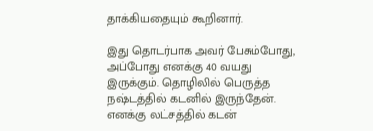தாக்கியதையும் கூறினார்.

இது தொடர்பாக அவர் பேசும்போது, அப்போது எனக்கு 40 வயது இருக்கும். தொழிலில் பெருத்த நஷ்டத்தில் கடனில் இருந்தேன். எனக்கு லட்சத்தில் கடன்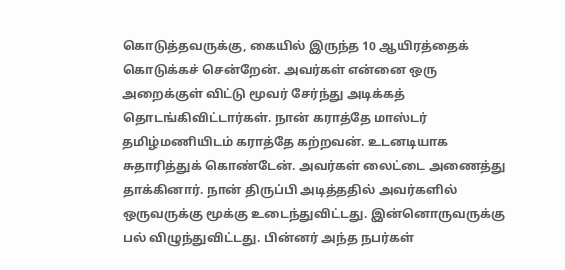கொடுத்தவருக்கு, கையில் இருந்த 10 ஆயிரத்தைக் கொடுக்கச் சென்றேன். அவர்கள் என்னை ஒரு அறைக்குள் விட்டு மூவர் சேர்ந்து அடிக்கத் தொடங்கிவிட்டார்கள். நான் கராத்தே மாஸ்டர் தமிழ்மணியிடம் கராத்தே கற்றவன். உடனடியாக சுதாரித்துக் கொண்டேன். அவர்கள் லைட்டை அணைத்து தாக்கினார். நான் திருப்பி அடித்ததில் அவர்களில் ஒருவருக்கு மூக்கு உடைந்துவிட்டது. இன்னொருவருக்கு பல் விழுந்துவிட்டது. பின்னர் அந்த நபர்கள்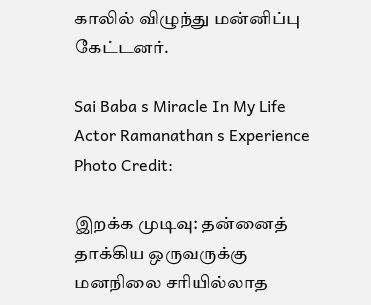காலில் விழுந்து மன்னிப்பு கேட்டனர்.

Sai Baba s Miracle In My Life Actor Ramanathan s Experience
Photo Credit:

இறக்க முடிவு: தன்னைத் தாக்கிய ஒருவருக்கு மனநிலை சரியில்லாத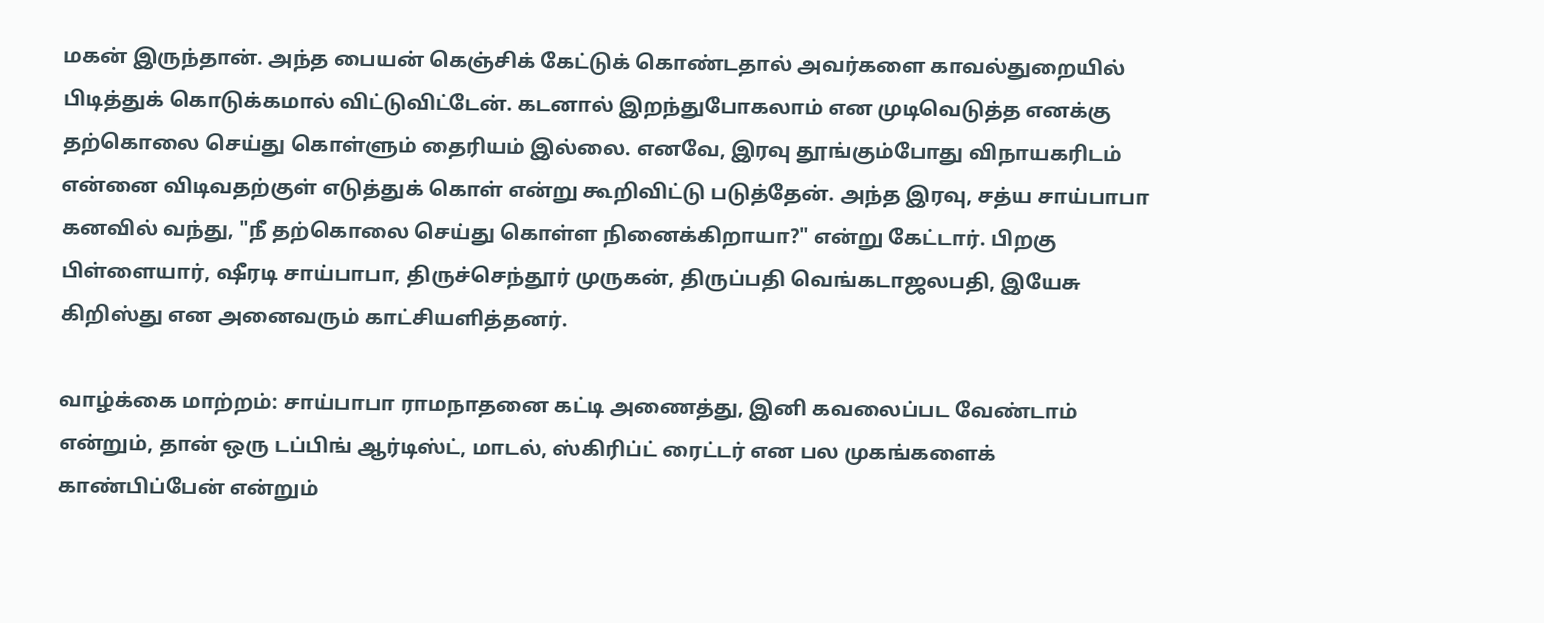மகன் இருந்தான். அந்த பையன் கெஞ்சிக் கேட்டுக் கொண்டதால் அவர்களை காவல்துறையில் பிடித்துக் கொடுக்கமால் விட்டுவிட்டேன். கடனால் இறந்துபோகலாம் என முடிவெடுத்த எனக்கு தற்கொலை செய்து கொள்ளும் தைரியம் இல்லை. எனவே, இரவு தூங்கும்போது விநாயகரிடம் என்னை விடிவதற்குள் எடுத்துக் கொள் என்று கூறிவிட்டு படுத்தேன். அந்த இரவு, சத்ய சாய்பாபா கனவில் வந்து, "நீ தற்கொலை செய்து கொள்ள நினைக்கிறாயா?" என்று கேட்டார். பிறகு பிள்ளையார், ஷீரடி சாய்பாபா, திருச்செந்தூர் முருகன், திருப்பதி வெங்கடாஜலபதி, இயேசு கிறிஸ்து என அனைவரும் காட்சியளித்தனர்.

வாழ்க்கை மாற்றம்: சாய்பாபா ராமநாதனை கட்டி அணைத்து, இனி கவலைப்பட வேண்டாம் என்றும், தான் ஒரு டப்பிங் ஆர்டிஸ்ட், மாடல், ஸ்கிரிப்ட் ரைட்டர் என பல முகங்களைக் காண்பிப்பேன் என்றும்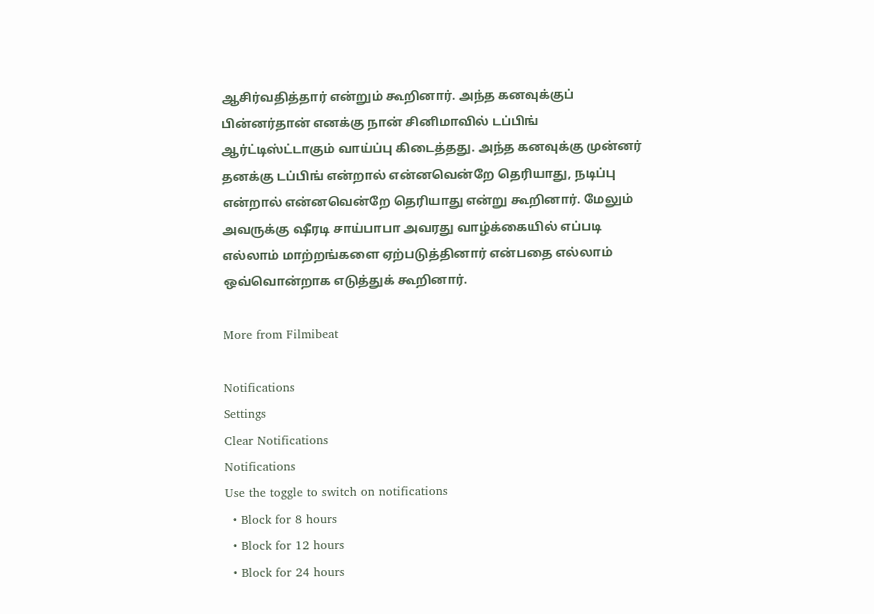ஆசிர்வதித்தார் என்றும் கூறினார். அந்த கனவுக்குப் பின்னர்தான் எனக்கு நான் சினிமாவில் டப்பிங் ஆர்ட்டிஸ்ட்டாகும் வாய்ப்பு கிடைத்தது. அந்த கனவுக்கு முன்னர் தனக்கு டப்பிங் என்றால் என்னவென்றே தெரியாது, நடிப்பு என்றால் என்னவென்றே தெரியாது என்று கூறினார். மேலும் அவருக்கு ஷீரடி சாய்பாபா அவரது வாழ்க்கையில் எப்படி எல்லாம் மாற்றங்களை ஏற்படுத்தினார் என்பதை எல்லாம் ஒவ்வொன்றாக எடுத்துக் கூறினார்.

More from Filmibeat

Notifications
Settings
Clear Notifications
Notifications
Use the toggle to switch on notifications
  • Block for 8 hours
  • Block for 12 hours
  • Block for 24 hours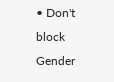• Don't block
Gender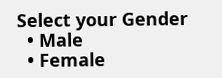Select your Gender
  • Male
  • Female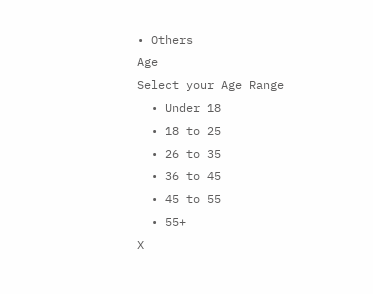• Others
Age
Select your Age Range
  • Under 18
  • 18 to 25
  • 26 to 35
  • 36 to 45
  • 45 to 55
  • 55+
X